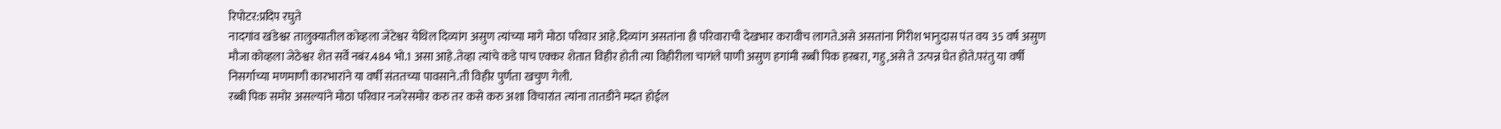रिपोटर:प्रदिप रघुते
नादगांव खंडेश्वर तालुक्यातील कोव्हला जेटेश्वर येथिल दिव्यांग असुण त्यांच्या मागे मोठा परिवार आहे.दिव्यांग असतांना ही परिवाराची देखभार करावीच लागते.असे असतांना गिरीश भानुदास पंत वय 35 वर्ष असुण मौजा कोव्हला जेठेश्वर शेत सर्वें नबंर.484 भो.1 असा आहे.तेव्हा त्यांचे कडे पाच एक्कर शेतात विहीर होती त्या विहीरीला चागंले पाणी असुण हगांमी रब्बी पिक हरबरा, गहु,असे ते उत्पन्न घेत होते.परंतु या वर्षी निसर्गाच्या मणमाणी कारभारांने या वर्षी संततच्या पावसाने.ती विहीर पुर्णता खचुण गेली.
रब्बी पिक समोर असल्यांने मोठा परिवार नजरेसमोर करु तर कसे करु अशा विचारांत त्यांना तातडीने मदत होईल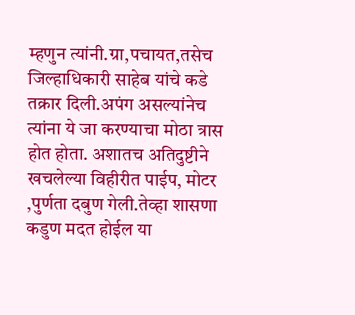म्हणुन त्यांनी.ग्रा,पचायत,तसेच जिल्हाधिकारी साहेब यांचे कडे तक्रार दिली.अपंग असल्यांनेच त्यांना ये जा करण्याचा मोठा त्रास होत होता. अशातच अतिदुष्टीने खचलेल्या विहीरीत पाईप, मोटर ,पुर्णता दबुण गेली.तेव्हा शासणा कडुण मदत होईल या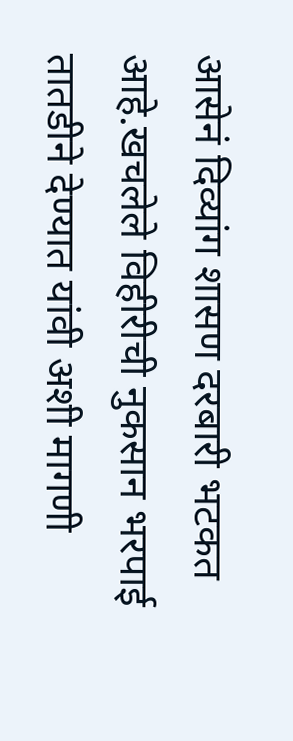आसेनं दिव्यांग शासण दरबारी भटकत आहे.खचलेले विहीरीची नुकसान भरपाई तातडीने देण्यात यांवी अशी मागणी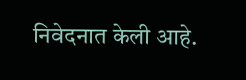निवेदनात केली आहे.